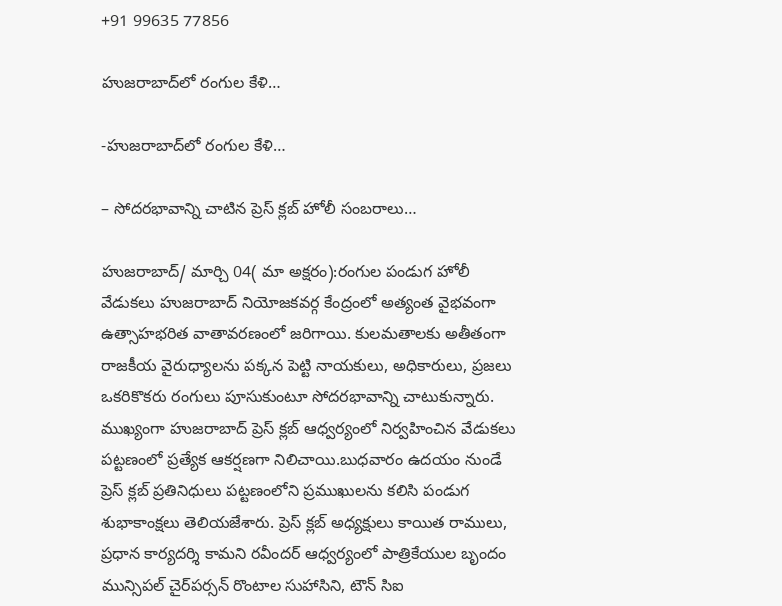+91 99635 77856

హుజరాబాద్‌లో రంగుల కేళి…

-హుజరాబాద్‌లో రంగుల కేళి…

– సోదరభావాన్ని చాటిన ప్రెస్ క్లబ్ హోలీ సంబరాలు…

హుజరాబాద్/ మార్చి 04( మా అక్షరం):రంగుల పండుగ హోలీ వేడుకలు హుజరాబాద్ నియోజకవర్గ కేంద్రంలో అత్యంత వైభవంగా ఉత్సాహభరిత వాతావరణంలో జరిగాయి. కులమతాలకు అతీతంగా రాజకీయ వైరుధ్యాలను పక్కన పెట్టి నాయకులు, అధికారులు, ప్రజలు ఒకరికొకరు రంగులు పూసుకుంటూ సోదరభావాన్ని చాటుకున్నారు. ముఖ్యంగా హుజరాబాద్ ప్రెస్ క్లబ్ ఆధ్వర్యంలో నిర్వహించిన వేడుకలు పట్టణంలో ప్రత్యేక ఆకర్షణగా నిలిచాయి.బుధవారం ఉదయం నుండే ప్రెస్ క్లబ్ ప్రతినిధులు పట్టణంలోని ప్రముఖులను కలిసి పండుగ శుభాకాంక్షలు తెలియజేశారు. ప్రెస్ క్లబ్ అధ్యక్షులు కాయిత రాములు, ప్రధాన కార్యదర్శి కామని రవీందర్ ఆధ్వర్యంలో పాత్రికేయుల బృందం మున్సిపల్ చైర్‌పర్సన్ రొంటాల సుహాసిని, టౌన్ సిఐ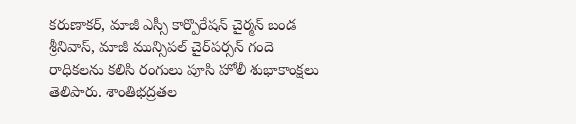కరుణాకర్, మాజీ ఎస్సీ కార్పొరేషన్ చైర్మన్ బండ శ్రీనివాస్, మాజీ మున్సిపల్ చైర్‌పర్సన్ గందె రాధికలను కలిసి రంగులు పూసి హోలీ శుభాకాంక్షలు తెలిపారు. శాంతిభద్రతల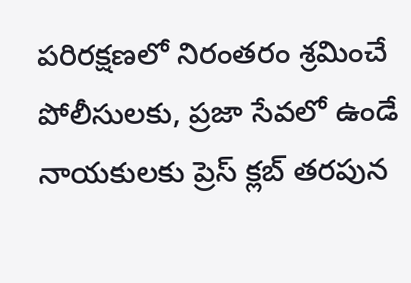పరిరక్షణలో నిరంతరం శ్రమించే పోలీసులకు, ప్రజా సేవలో ఉండే నాయకులకు ప్రెస్ క్లబ్ తరపున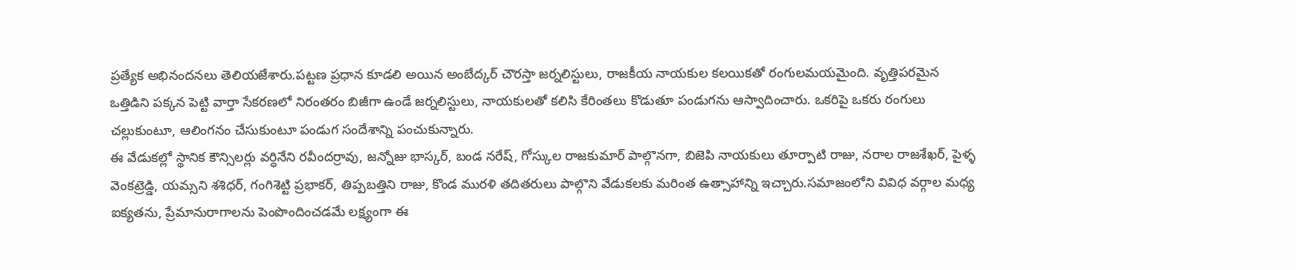ప్రత్యేక అభినందనలు తెలియజేశారు.పట్టణ ప్రధాన కూడలి అయిన అంబేద్కర్ చౌరస్తా జర్నలిస్టులు, రాజకీయ నాయకుల కలయికతో రంగులమయమైంది. వృత్తిపరమైన ఒత్తిడిని పక్కన పెట్టి వార్తా సేకరణలో నిరంతరం బిజీగా ఉండే జర్నలిస్టులు, నాయకులతో కలిసి కేరింతలు కొడుతూ పండుగను ఆస్వాదించారు. ఒకరిపై ఒకరు రంగులు చల్లుకుంటూ, ఆలింగనం చేసుకుంటూ పండుగ సందేశాన్ని పంచుకున్నారు.
ఈ వేడుకల్లో స్థానిక కౌన్సిలర్లు వర్ధినేని రవీందర్రావు, జన్నోజు భాస్కర్, బండ నరేష్, గోస్కుల రాజకుమార్ పాల్గొనగా, బిజెపి నాయకులు తూర్పాటి రాజు, నరాల రాజశేఖర్, పైళ్ళ వెంకట్రెడ్డి, యమ్సని శశిధర్, గంగిశెట్టి ప్రభాకర్, తిప్పబత్తిని రాజు, కొండ మురళి తదితరులు పాల్గొని వేడుకలకు మరింత ఉత్సాహాన్ని ఇచ్చారు.సమాజంలోని వివిధ వర్గాల మధ్య ఐక్యతను, ప్రేమానురాగాలను పెంపొందించడమే లక్ష్యంగా ఈ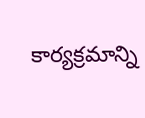కార్యక్రమాన్ని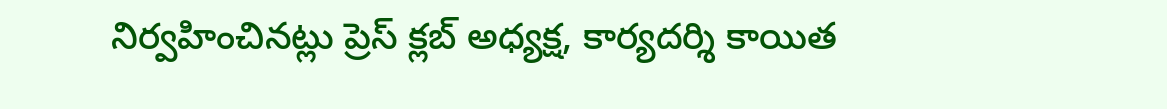నిర్వహించినట్లు ప్రెస్ క్లబ్ అధ్యక్ష, కార్యదర్శి కాయిత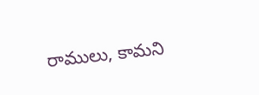రాములు, కామని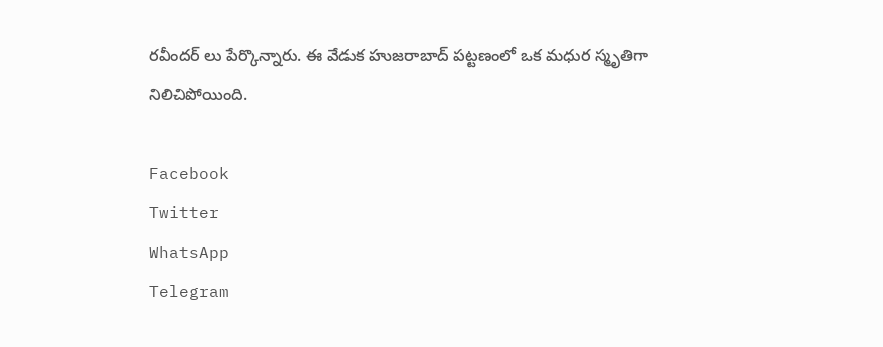రవీందర్ లు పేర్కొన్నారు. ఈ వేడుక హుజరాబాద్ పట్టణంలో ఒక మధుర స్మృతిగా నిలిచిపోయింది.

Facebook
Twitter
WhatsApp
Telegram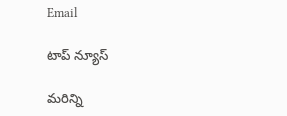Email

టాప్ న్యూస్

మరిన్ని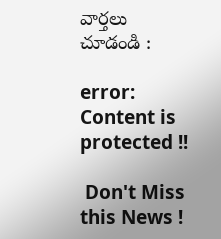వార్తలు చూడండి :

error: Content is protected !!

 Don't Miss this News !